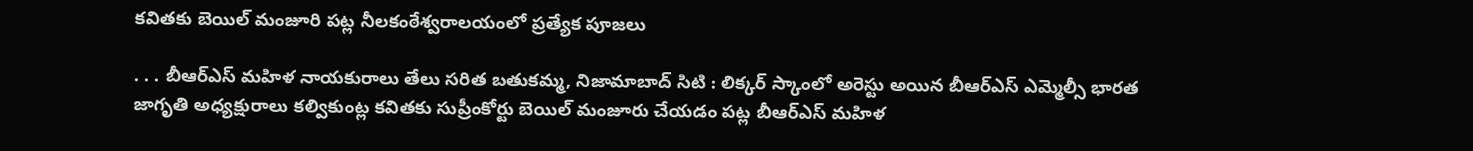కవితకు బెయిల్ మంజూరి పట్ల నీలకంఠేశ్వరాలయంలో ప్రత్యేక పూజలు

. . . బీఆర్ఎస్ మహిళ నాయకురాలు తేలు సరిత బతుకమ్మ, నిజామాబాద్ సిటి : లిక్కర్ స్కాంలో అరెస్టు అయిన బీఆర్ఎస్ ఎమ్మెల్సీ భారత జాగృతి అధ్యక్షురాలు కల్వికుంట్ల కవితకు సుప్రీంకోర్టు బెయిల్ మంజూరు చేయడం పట్ల బీఆర్ఎస్ మహిళ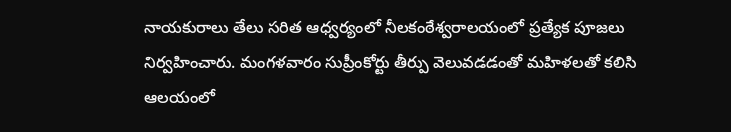నాయకురాలు తేలు సరిత ఆధ్వర్యంలో నీలకంఠేశ్వరాలయంలో ప్రత్యేక పూజలు నిర్వహించారు. మంగళవారం సుప్రీంకోర్టు తీర్పు వెలువడడంతో మహిళలతో కలిసి ఆలయంలో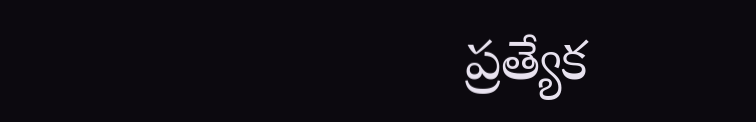ప్రత్యేక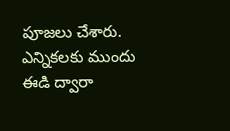పూజలు చేశారు. ఎన్నికలకు ముందు ఈడి ద్వారా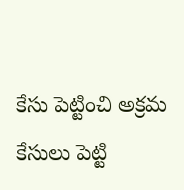కేసు పెట్టించి అక్రమ కేసులు పెట్టి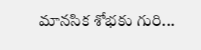మానసిక శోభకు గురి...